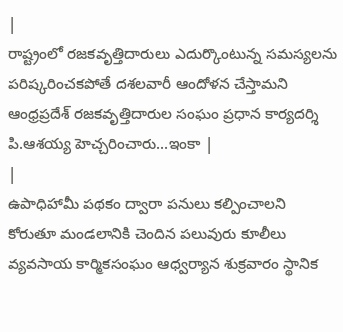|
రాష్ట్రంలో రజకవృత్తిదారులు ఎదుర్కొంటున్న సమస్యలను పరిష్కరించకపోతే దశలవారీ ఆందోళన చేస్తామని ఆంధ్రప్రదేశ్ రజకవృత్తిదారుల సంఘం ప్రధాన కార్యదర్శి పి.ఆశయ్య హెచ్చరించారు...ఇంకా |
|
ఉపాధిహామీ పథకం ద్వారా పనులు కల్పించాలని కోరుతూ మండలానికి చెందిన పలువురు కూలీలు వ్యవసాయ కార్మికసంఘం ఆధ్వర్యాన శుక్రవారం స్థానిక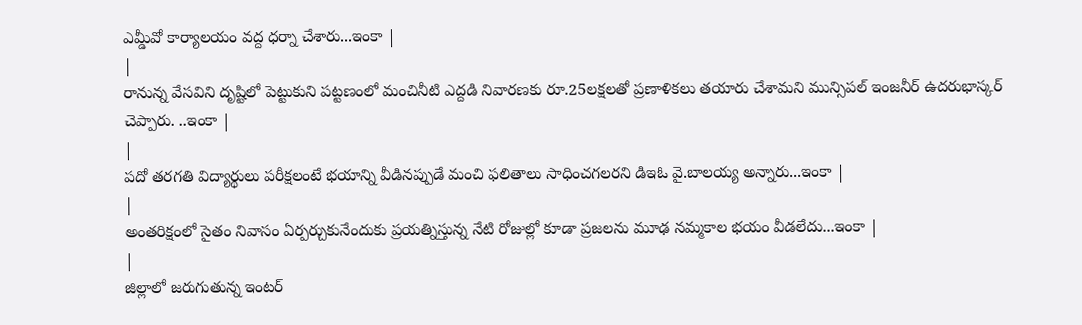ఎమ్డీవో కార్యాలయం వద్ద ధర్నా చేశారు...ఇంకా |
|
రానున్న వేసవిని దృష్టిలో పెట్టుకుని పట్టణంలో మంచినీటి ఎద్దడి నివారణకు రూ.25లక్షలతో ప్రణాళికలు తయారు చేశామని మున్సిపల్ ఇంజనీర్ ఉదరుభాస్కర్ చెప్పారు. ..ఇంకా |
|
పదో తరగతి విద్యార్థులు పరీక్షలంటే భయాన్ని వీడినప్పుడే మంచి ఫలితాలు సాధించగలరని డిఇఓ వై.బాలయ్య అన్నారు...ఇంకా |
|
అంతరిక్షంలో సైతం నివాసం ఏర్పర్చుకునేందుకు ప్రయత్నిస్తున్న నేటి రోజుల్లో కూడా ప్రజలను మూఢ నమ్మకాల భయం వీడలేదు...ఇంకా |
|
జిల్లాలో జరుగుతున్న ఇంటర్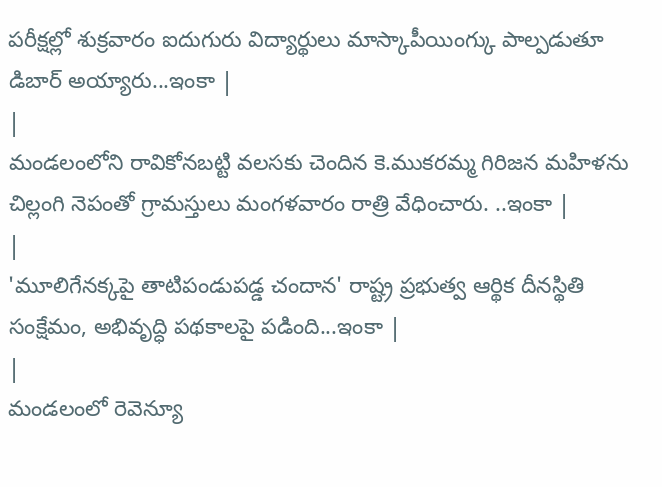పరీక్షల్లో శుక్రవారం ఐదుగురు విద్యార్థులు మాస్కాపీయింగ్కు పాల్పడుతూ డిబార్ అయ్యారు...ఇంకా |
|
మండలంలోని రావికోనబట్టి వలసకు చెందిన కె.ముకరమ్మ గిరిజన మహిళను చిల్లంగి నెపంతో గ్రామస్తులు మంగళవారం రాత్రి వేధించారు. ..ఇంకా |
|
'మూలిగేనక్కపై తాటిపండుపడ్డ చందాన' రాష్ట్ర ప్రభుత్వ ఆర్థిక దీనస్థితి సంక్షేమం, అభివృద్ధి పథకాలపై పడింది...ఇంకా |
|
మండలంలో రెవెన్యూ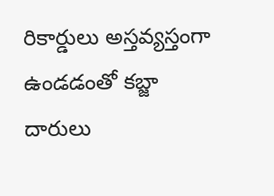రికార్డులు అస్తవ్యస్తంగా ఉండడంతో కబ్జా దారులు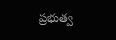ప్రభుత్వ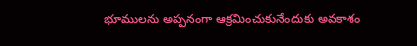భూములను అప్పనంగా ఆక్రమించుకునేందుకు అవకాశం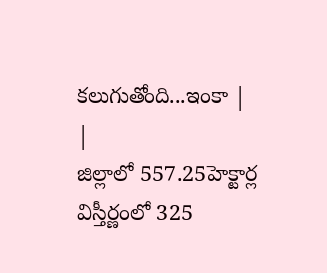కలుగుతోంది...ఇంకా |
|
జిల్లాలో 557.25హెక్టార్ల విస్తీర్ణంలో 325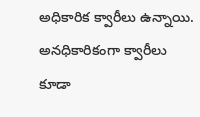అధికారిక క్వారీలు ఉన్నాయి. అనధికారికంగా క్వారీలు కూడా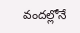వందల్లోనే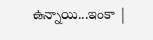ఉన్నాయి...ఇంకా |